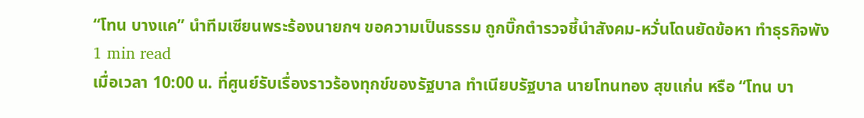“โทน บางแค” นำทีมเซียนพระร้องนายกฯ ขอความเป็นธรรม ถูกบิ๊กตำรวจชี้นำสังคม-หวั่นโดนยัดข้อหา ทำธุรกิจพัง
1 min read
เมื่อเวลา 10:00 น. ที่ศูนย์รับเรื่องราวร้องทุกข์ของรัฐบาล ทำเนียบรัฐบาล นายโทนทอง สุขแก่น หรือ “โทน บา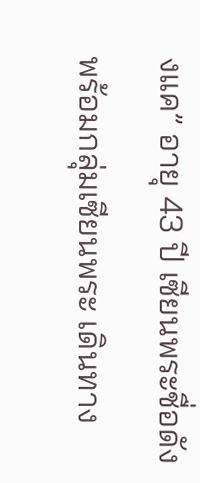งแค” อายุ 43 ปี เซียนพระชื่อดัง พร้อมกลุ่มเซียนพระ เดินทาง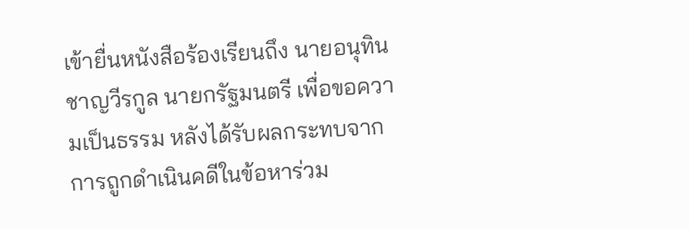เข้ายื่นหนังสือร้องเรียนถึง นายอนุทิน ชาญวีรกูล นายกรัฐมนตรี เพื่อขอความเป็นธรรม หลังได้รับผลกระทบจากการถูกดำเนินคดีในข้อหาร่วม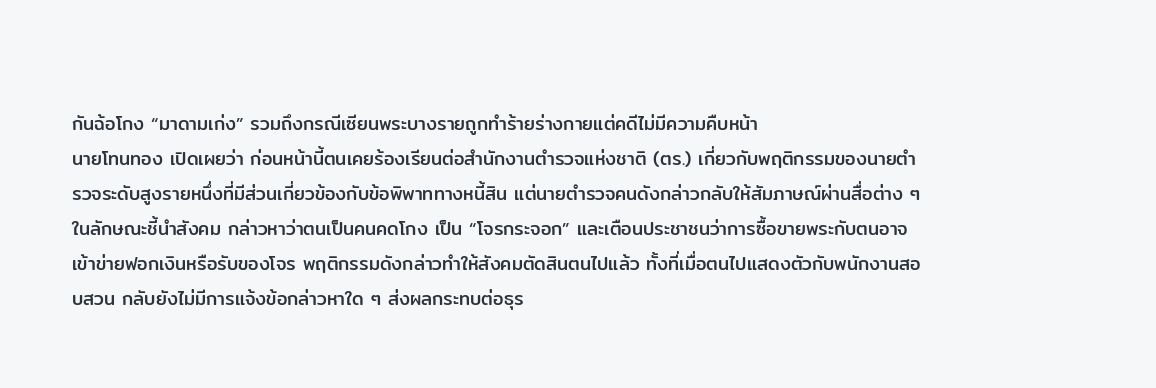กันฉ้อโกง “มาดามเก่ง” รวมถึงกรณีเซียนพระบางรายถูกทำร้ายร่างกายแต่คดีไม่มีความคืบหน้า
นายโทนทอง เปิดเผยว่า ก่อนหน้านี้ตนเคยร้องเรียนต่อสำนักงานตำรวจแห่งชาติ (ตร.) เกี่ยวกับพฤติกรรมของนายตำรวจระดับสูงรายหนึ่งที่มีส่วนเกี่ยวข้องกับข้อพิพาททางหนี้สิน แต่นายตำรวจคนดังกล่าวกลับให้สัมภาษณ์ผ่านสื่อต่าง ๆ ในลักษณะชี้นำสังคม กล่าวหาว่าตนเป็นคนคดโกง เป็น “โจรกระจอก” และเตือนประชาชนว่าการซื้อขายพระกับตนอาจเข้าข่ายฟอกเงินหรือรับของโจร พฤติกรรมดังกล่าวทำให้สังคมตัดสินตนไปแล้ว ทั้งที่เมื่อตนไปแสดงตัวกับพนักงานสอบสวน กลับยังไม่มีการแจ้งข้อกล่าวหาใด ๆ ส่งผลกระทบต่อธุร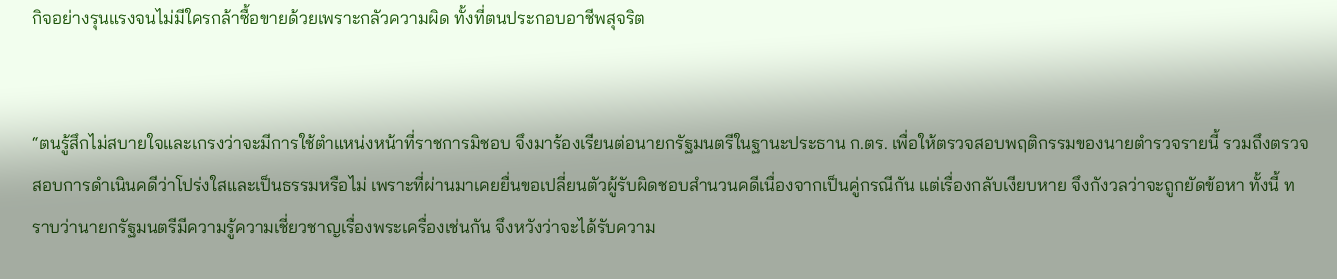กิจอย่างรุนแรงจนไม่มีใครกล้าซื้อขายด้วยเพราะกลัวความผิด ทั้งที่ตนประกอบอาชีพสุจริต


“ตนรู้สึกไม่สบายใจและเกรงว่าจะมีการใช้ตำแหน่งหน้าที่ราชการมิชอบ จึงมาร้องเรียนต่อนายกรัฐมนตรีในฐานะประธาน ก.ตร. เพื่อให้ตรวจสอบพฤติกรรมของนายตำรวจรายนี้ รวมถึงตรวจสอบการดำเนินคดีว่าโปร่งใสและเป็นธรรมหรือไม่ เพราะที่ผ่านมาเคยยื่นขอเปลี่ยนตัวผู้รับผิดชอบสำนวนคดีเนื่องจากเป็นคู่กรณีกัน แต่เรื่องกลับเงียบหาย จึงกังวลว่าจะถูกยัดข้อหา ทั้งนี้ ทราบว่านายกรัฐมนตรีมีความรู้ความเชี่ยวชาญเรื่องพระเครื่องเช่นกัน จึงหวังว่าจะได้รับความ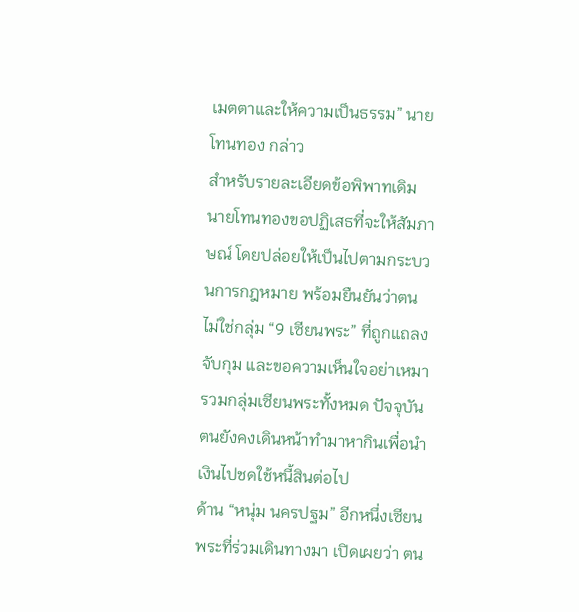เมตตาและให้ความเป็นธรรม” นายโทนทอง กล่าว
สำหรับรายละเอียดข้อพิพาทเดิม นายโทนทองขอปฏิเสธที่จะให้สัมภาษณ์ โดยปล่อยให้เป็นไปตามกระบวนการกฎหมาย พร้อมยืนยันว่าตนไม่ใช่กลุ่ม “9 เซียนพระ” ที่ถูกแถลงจับกุม และขอความเห็นใจอย่าเหมารวมกลุ่มเซียนพระทั้งหมด ปัจจุบันตนยังคงเดินหน้าทำมาหากินเพื่อนำเงินไปชดใช้หนี้สินต่อไป
ด้าน “หนุ่ม นครปฐม” อีกหนึ่งเซียนพระที่ร่วมเดินทางมา เปิดเผยว่า ตน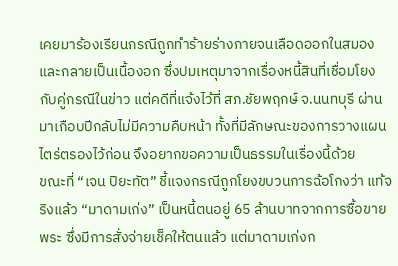เคยมาร้องเรียนกรณีถูกทำร้ายร่างกายจนเลือดออกในสมองและกลายเป็นเนื้องอก ซึ่งปมเหตุมาจากเรื่องหนี้สินที่เชื่อมโยงกับคู่กรณีในข่าว แต่คดีที่แจ้งไว้ที่ สภ.ชัยพฤกษ์ จ.นนทบุรี ผ่านมาเกือบปีกลับไม่มีความคืบหน้า ทั้งที่มีลักษณะของการวางแผนไตร่ตรองไว้ก่อน จึงอยากขอความเป็นธรรมในเรื่องนี้ด้วย
ขณะที่ “เจน ปิยะทัต” ชี้แจงกรณีถูกโยงขบวนการฉ้อโกงว่า แท้จริงแล้ว “มาดามเก่ง” เป็นหนี้ตนอยู่ 65 ล้านบาทจากการซื้อขายพระ ซึ่งมีการสั่งจ่ายเช็คให้ตนแล้ว แต่มาดามเก่งก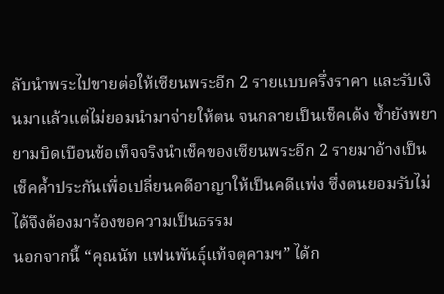ลับนำพระไปขายต่อให้เซียนพระอีก 2 รายแบบครึ่งราคา และรับเงินมาแล้วแต่ไม่ยอมนำมาจ่ายให้ตน จนกลายเป็นเช็คเด้ง ซ้ำยังพยายามบิดเบือนข้อเท็จจริงนำเช็คของเซียนพระอีก 2 รายมาอ้างเป็นเช็คค้ำประกันเพื่อเปลี่ยนคดีอาญาให้เป็นคดีแพ่ง ซึ่งตนยอมรับไม่ได้จึงต้องมาร้องขอความเป็นธรรม
นอกจากนี้ “คุณนัท แฟนพันธุ์แท้จตุคามฯ” ได้ก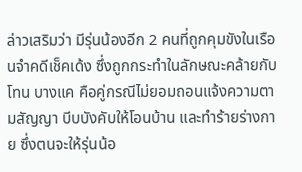ล่าวเสริมว่า มีรุ่นน้องอีก 2 คนที่ถูกคุมขังในเรือนจำคดีเช็คเด้ง ซึ่งถูกกระทำในลักษณะคล้ายกับโทน บางแค คือคู่กรณีไม่ยอมถอนแจ้งความตามสัญญา บีบบังคับให้โอนบ้าน และทำร้ายร่างกาย ซึ่งตนจะให้รุ่นน้อ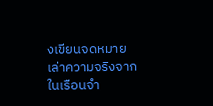งเขียนจดหมายเล่าความจริงจากในเรือนจำ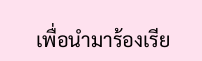เพื่อนำมาร้องเรีย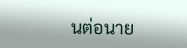นต่อนาย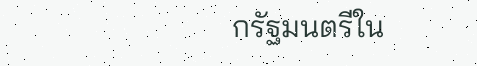กรัฐมนตรีใน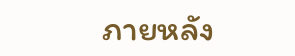ภายหลัง